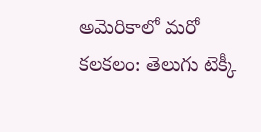అమెరికాలో మరో కలకలం: తెలుగు టెక్కీ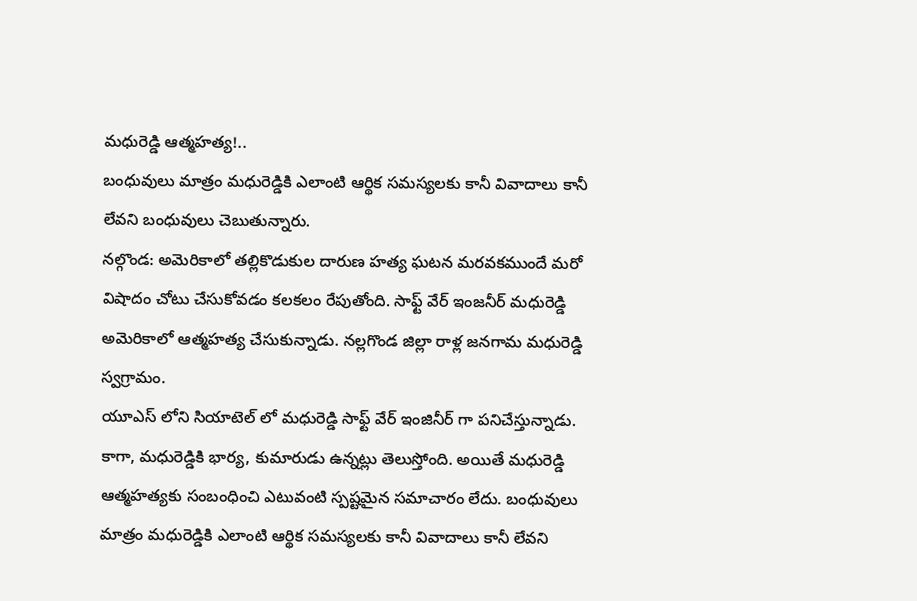మధురెడ్డి ఆత్మహత్య!..
బంధువులు మాత్రం మధురెడ్డికి ఎలాంటి ఆర్థిక సమస్యలకు కానీ వివాదాలు కానీ లేవని బంధువులు చెబుతున్నారు.
నల్గొండ: అమెరికాలో తల్లికొడుకుల దారుణ హత్య ఘటన మరవకముందే మరో విషాదం చోటు చేసుకోవడం కలకలం రేపుతోంది. సాఫ్ట్ వేర్ ఇంజనీర్ మధురెడ్డి అమెరికాలో ఆత్మహత్య చేసుకున్నాడు. నల్లగొండ జిల్లా రాళ్ల జనగామ మధురెడ్డి స్వగ్రామం.
యూఎస్ లోని సియాటెల్ లో మధురెడ్డి సాఫ్ట్ వేర్ ఇంజినీర్ గా పనిచేస్తున్నాడు. కాగా, మధురెడ్డికి భార్య, కుమారుడు ఉన్నట్లు తెలుస్తోంది. అయితే మధురెడ్డి ఆత్మహత్యకు సంబంధించి ఎటువంటి స్పష్టమైన సమాచారం లేదు. బంధువులు మాత్రం మధురెడ్డికి ఎలాంటి ఆర్థిక సమస్యలకు కానీ వివాదాలు కానీ లేవని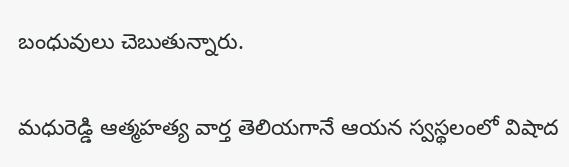బంధువులు చెబుతున్నారు.

మధురెడ్డి ఆత్మహత్య వార్త తెలియగానే ఆయన స్వస్థలంలో విషాద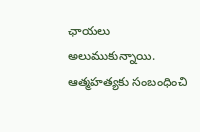ఛాయలు అలుముకున్నాయి. ఆత్మహత్యకు సంబంధించి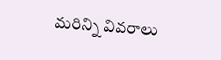మరిన్ని వివరాలు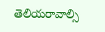తెలియరావాల్సి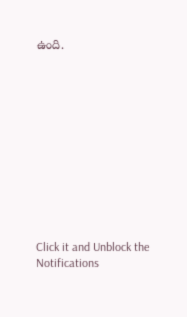ఉంది.












Click it and Unblock the Notifications